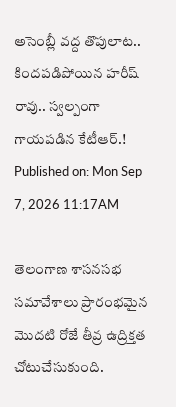అసెంబ్లీ వద్ద తొపులాట.. కిందపడిపోయిన హరీష్ రావు.. స్వల్పంగా గాయపడిన కేటీఆర్.!
Published on: Mon Sep 7, 2026 11:17AM

తెలంగాణ శాసనసభ సమావేశాలు ప్రారంభమైన మొదటి రోజే తీవ్ర ఉద్రిక్తత చోటుచేసుకుంది.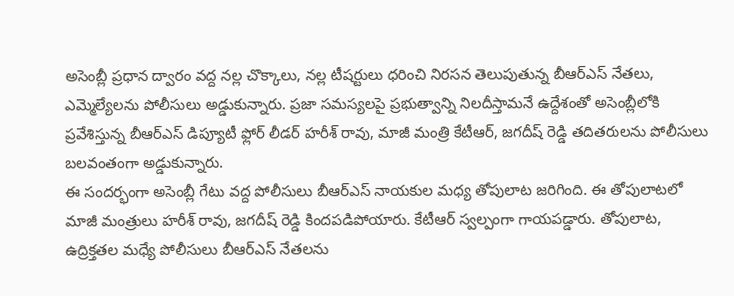అసెంబ్లీ ప్రధాన ద్వారం వద్ద నల్ల చొక్కాలు, నల్ల టీషర్టులు ధరించి నిరసన తెలుపుతున్న బీఆర్ఎస్ నేతలు, ఎమ్మెల్యేలను పోలీసులు అడ్డుకున్నారు. ప్రజా సమస్యలపై ప్రభుత్వాన్ని నిలదీస్తామనే ఉద్దేశంతో అసెంబ్లీలోకి ప్రవేశిస్తున్న బీఆర్ఎస్ డిప్యూటీ ఫ్లోర్ లీడర్ హరీశ్ రావు, మాజీ మంత్రి కేటీఆర్, జగదీష్ రెడ్డి తదితరులను పోలీసులు బలవంతంగా అడ్డుకున్నారు.
ఈ సందర్భంగా అసెంబ్లీ గేటు వద్ద పోలీసులు బీఆర్ఎస్ నాయకుల మధ్య తోపులాట జరిగింది. ఈ తోపులాటలో మాజీ మంత్రులు హరీశ్ రావు, జగదీష్ రెడ్డి కిందపడిపోయారు. కేటీఆర్ స్వల్పంగా గాయపడ్డారు. తోపులాట, ఉద్రిక్తతల మధ్యే పోలీసులు బీఆర్ఎస్ నేతలను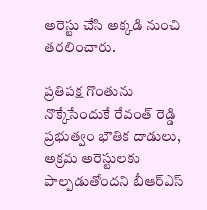అరెస్టు చేసి అక్కడి నుంచి తరలించారు.

ప్రతిపక్ష గొంతును నొక్కేసేందుకే రేవంత్ రెడ్డి ప్రభుత్వం భౌతిక దాడులు, అక్రమ అరెస్టులకు పాల్పడుతోందని బీఆర్ఎస్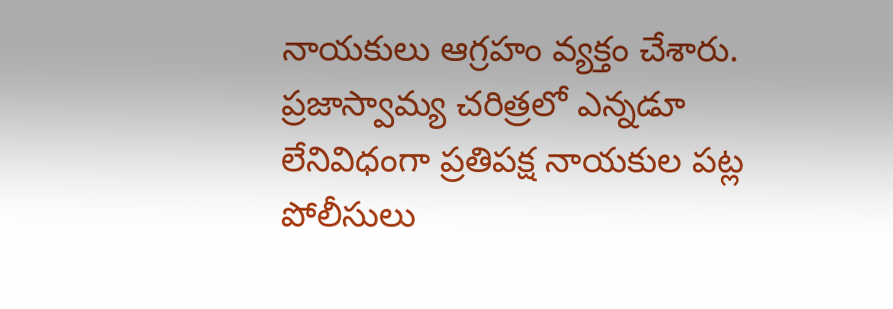నాయకులు ఆగ్రహం వ్యక్తం చేశారు. ప్రజాస్వామ్య చరిత్రలో ఎన్నడూ లేనివిధంగా ప్రతిపక్ష నాయకుల పట్ల పోలీసులు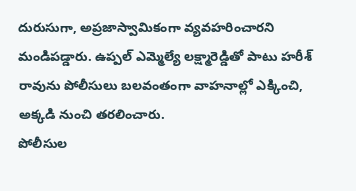దురుసుగా, అప్రజాస్వామికంగా వ్యవహరించారని మండిపడ్డారు. ఉప్పల్ ఎమ్మెల్యే లక్ష్మారెడ్డితో పాటు హరీశ్ రావును పోలీసులు బలవంతంగా వాహనాల్లో ఎక్కించి, అక్కడి నుంచి తరలించారు.
పోలీసుల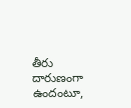తీరు దారుణంగా ఉందంటూ,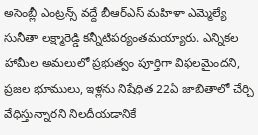అసెంబ్లీ ఎంట్రన్స్ వద్దే బీఆర్ఎస్ మహిళా ఎమ్మెల్యే సునీతా లక్ష్మారెడ్డి కన్నీటిపర్యంతమయ్యారు. ఎన్నికల హామీల అమలులో ప్రభుత్వం పూర్తిగా విఫలమైందని, ప్రజల భూములు, ఇళ్లను నిషేధిత 22ఏ జాబితాలో చేర్చి వేధిస్తున్నారని నిలదీయడానికే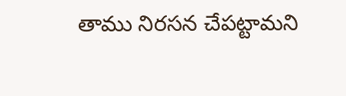తాము నిరసన చేపట్టామని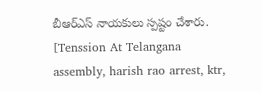బీఆర్ఎస్ నాయకులు స్పష్టం చేశారు.
[Tenssion At Telangana assembly, harish rao arrest, ktr,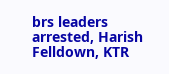brs leaders arrested, Harish Felldown, KTR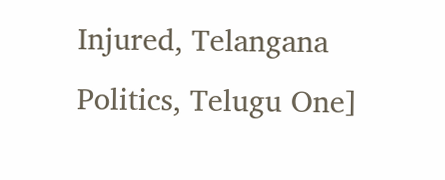Injured, Telangana Politics, Telugu One]